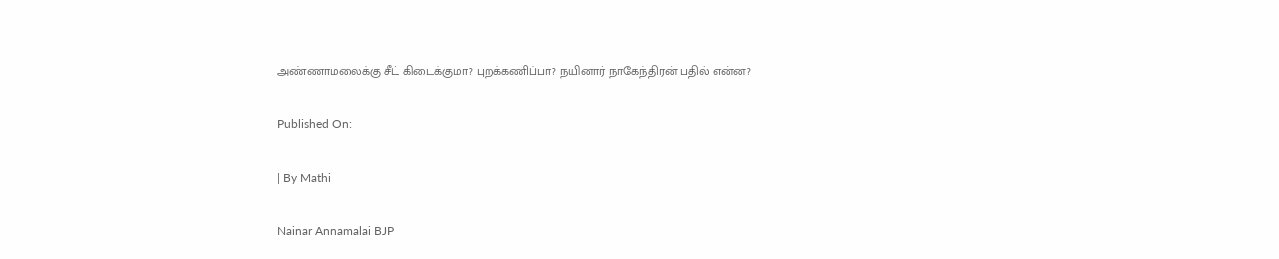அண்ணாமலைக்கு சீட் கிடைக்குமா? புறக்கணிப்பா? நயினார் நாகேந்திரன் பதில் என்ன?

Published On:

| By Mathi

Nainar Annamalai BJP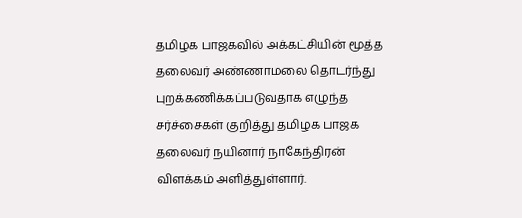தமிழக பாஜகவில் அக்கட்சியின் மூத்த தலைவர் அண்ணாமலை தொடர்ந்து புறக்கணிக்கப்படுவதாக எழுந்த சர்ச்சைகள் குறித்து தமிழக பாஜக தலைவர் நயினார் நாகேந்திரன் விளக்கம் அளித்துள்ளார்.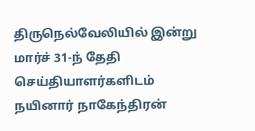திருநெல்வேலியில் இன்று மார்ச் 31-ந் தேதி செய்தியாளர்களிடம் நயினார் நாகேந்திரன்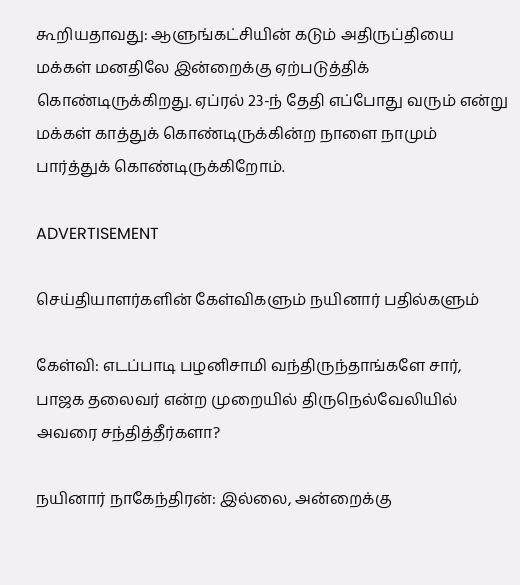கூறியதாவது: ஆளுங்கட்சியின் கடும் அதிருப்தியை மக்கள் மனதிலே இன்றைக்கு ஏற்படுத்திக் கொண்டிருக்கிறது. ஏப்ரல் 23-ந் தேதி எப்போது வரும் என்று மக்கள் காத்துக் கொண்டிருக்கின்ற நாளை நாமும் பார்த்துக் கொண்டிருக்கிறோம்.

ADVERTISEMENT

செய்தியாளர்களின் கேள்விகளும் நயினார் பதில்களும்

கேள்வி: எடப்பாடி பழனிசாமி வந்திருந்தாங்களே சார், பாஜக தலைவர் என்ற முறையில் திருநெல்வேலியில் அவரை சந்தித்தீர்களா?

நயினார் நாகேந்திரன்: இல்லை, அன்றைக்கு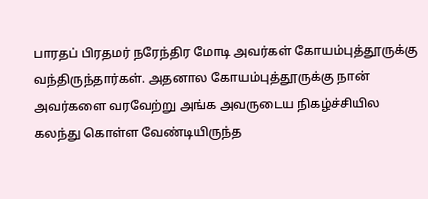பாரதப் பிரதமர் நரேந்திர மோடி அவர்கள் கோயம்புத்தூருக்கு வந்திருந்தார்கள். அதனால கோயம்புத்தூருக்கு நான் அவர்களை வரவேற்று அங்க அவருடைய நிகழ்ச்சியில கலந்து கொள்ள வேண்டியிருந்த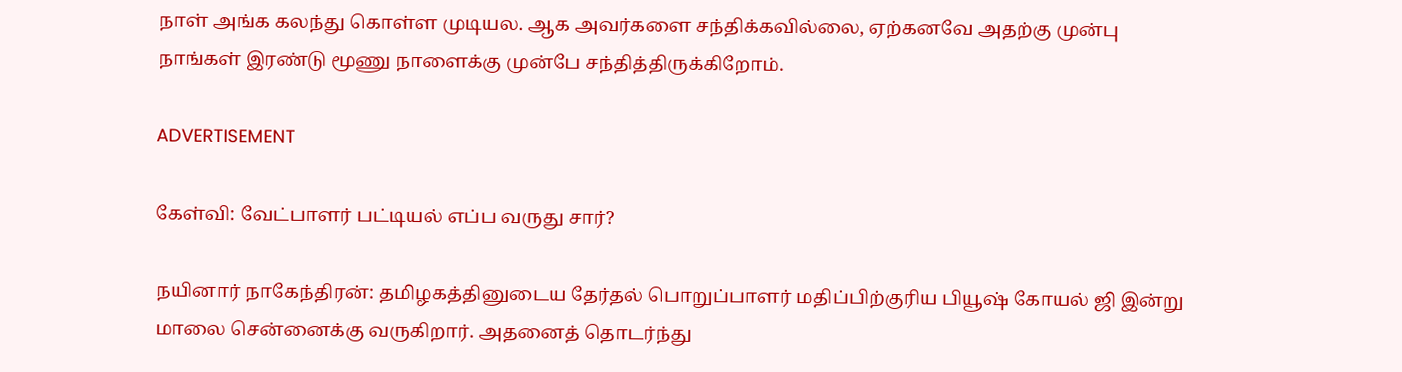நாள் அங்க கலந்து கொள்ள முடியல. ஆக அவர்களை சந்திக்கவில்லை, ஏற்கனவே அதற்கு முன்பு நாங்கள் இரண்டு மூணு நாளைக்கு முன்பே சந்தித்திருக்கிறோம்.

ADVERTISEMENT

கேள்வி: வேட்பாளர் பட்டியல் எப்ப வருது சார்?

நயினார் நாகேந்திரன்: தமிழகத்தினுடைய தேர்தல் பொறுப்பாளர் மதிப்பிற்குரிய பியூஷ் கோயல் ஜி இன்று மாலை சென்னைக்கு வருகிறார். அதனைத் தொடர்ந்து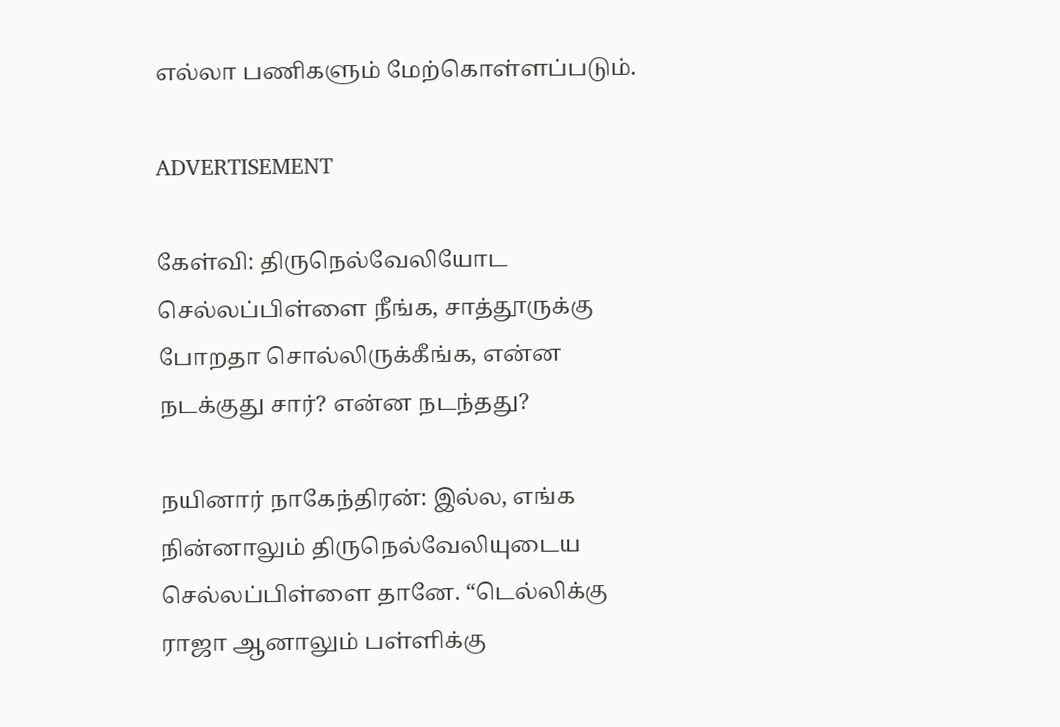எல்லா பணிகளும் மேற்கொள்ளப்படும்.

ADVERTISEMENT

கேள்வி: திருநெல்வேலியோட செல்லப்பிள்ளை நீங்க, சாத்தூருக்கு போறதா சொல்லிருக்கீங்க, என்ன நடக்குது சார்? என்ன நடந்தது?

நயினார் நாகேந்திரன்: இல்ல, எங்க நின்னாலும் திருநெல்வேலியுடைய செல்லப்பிள்ளை தானே. “டெல்லிக்கு ராஜா ஆனாலும் பள்ளிக்கு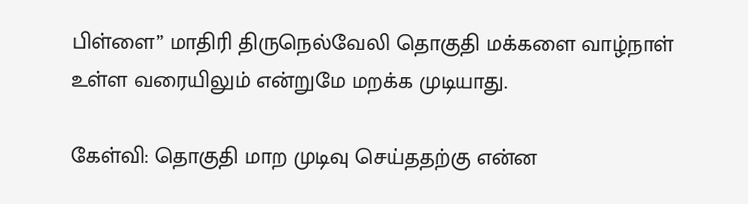பிள்ளை” மாதிரி திருநெல்வேலி தொகுதி மக்களை வாழ்நாள் உள்ள வரையிலும் என்றுமே மறக்க முடியாது.

கேள்வி: தொகுதி மாற முடிவு செய்ததற்கு என்ன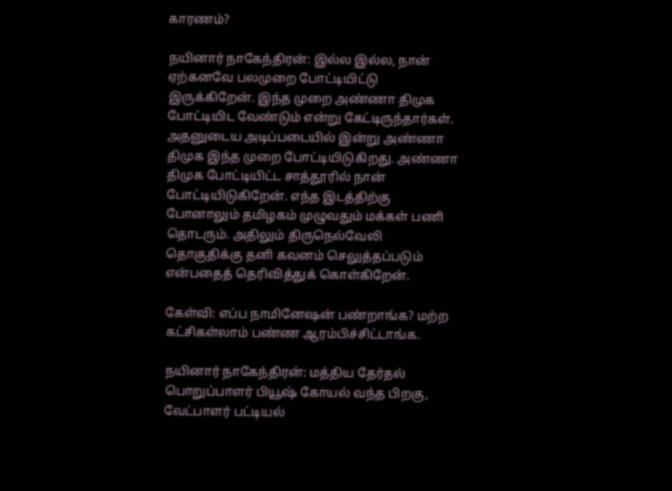காரணம்?

நயினார் நாகேந்திரன்: இல்ல இல்ல, நான் ஏற்கனவே பலமுறை போட்டியிட்டு இருக்கிறேன். இந்த முறை அண்ணா திமுக போட்டியிட வேண்டும் என்று கேட்டிருந்தார்கள். அதனுடைய அடிப்படையில் இன்று அண்ணா திமுக இந்த முறை போட்டியிடுகிறது. அண்ணா திமுக போட்டியிட்ட சாத்தூரில் நான் போட்டியிடுகிறேன். எந்த இடத்திற்கு போனாலும் தமிழகம் முழுவதும் மக்கள் பணி தொடரும். அதிலும் திருநெல்வேலி தொகுதிக்கு தனி கவனம் செலுத்தப்படும் என்பதைத் தெரிவித்துக் கொள்கிறேன்.

கேள்வி: எப்ப நாமினேஷன் பண்றாங்க? மற்ற கட்சிகள்லாம் பண்ண ஆரம்பிச்சிட்டாங்க.

நயினார் நாகேந்திரன்: மத்திய தேர்தல் பொறுப்பாளர் பியூஷ் கோயல் வந்த பிறகு, வேட்பாளர் பட்டியல்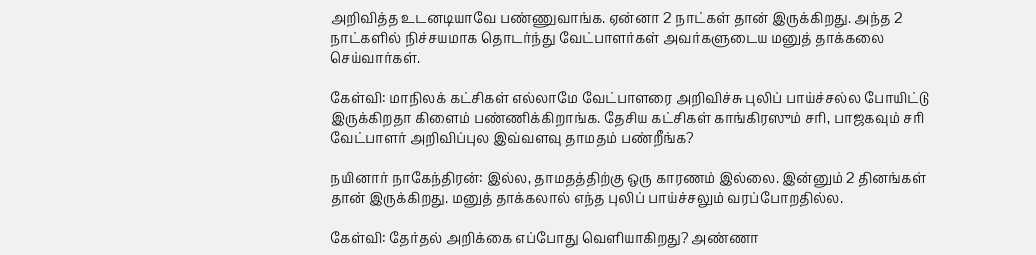அறிவித்த உடனடியாவே பண்ணுவாங்க. ஏன்னா 2 நாட்கள் தான் இருக்கிறது. அந்த 2 நாட்களில் நிச்சயமாக தொடர்ந்து வேட்பாளர்கள் அவர்களுடைய மனுத் தாக்கலை செய்வார்கள்.

கேள்வி: மாநிலக் கட்சிகள் எல்லாமே வேட்பாளரை அறிவிச்சு புலிப் பாய்ச்சல்ல போயிட்டு இருக்கிறதா கிளைம் பண்ணிக்கிறாங்க. தேசிய கட்சிகள் காங்கிரஸும் சரி, பாஜகவும் சரி வேட்பாளர் அறிவிப்புல இவ்வளவு தாமதம் பண்றீங்க?

நயினார் நாகேந்திரன்: இல்ல, தாமதத்திற்கு ஒரு காரணம் இல்லை. இன்னும் 2 தினங்கள் தான் இருக்கிறது. மனுத் தாக்கலால் எந்த புலிப் பாய்ச்சலும் வரப்போறதில்ல.

கேள்வி: தேர்தல் அறிக்கை எப்போது வெளியாகிறது? அண்ணா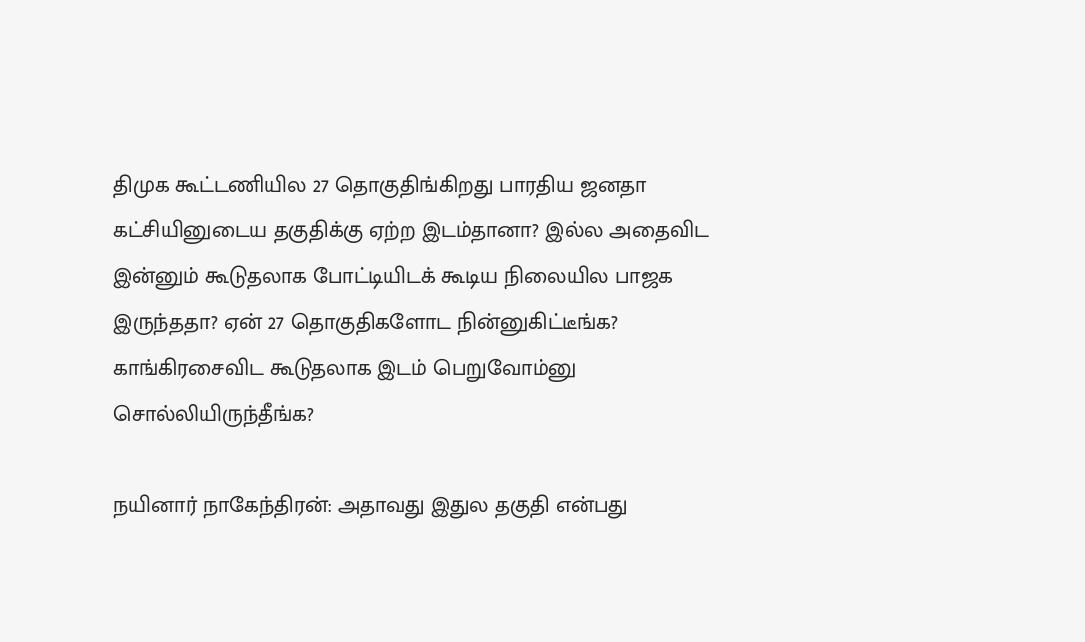திமுக கூட்டணியில 27 தொகுதிங்கிறது பாரதிய ஜனதா கட்சியினுடைய தகுதிக்கு ஏற்ற இடம்தானா? இல்ல அதைவிட இன்னும் கூடுதலாக போட்டியிடக் கூடிய நிலையில பாஜக இருந்ததா? ஏன் 27 தொகுதிகளோட நின்னுகிட்டீங்க? காங்கிரசைவிட கூடுதலாக இடம் பெறுவோம்னு சொல்லியிருந்தீங்க?

நயினார் நாகேந்திரன்: அதாவது இதுல தகுதி என்பது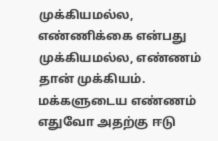முக்கியமல்ல, எண்ணிக்கை என்பது முக்கியமல்ல, எண்ணம் தான் முக்கியம். மக்களுடைய எண்ணம் எதுவோ அதற்கு ஈடு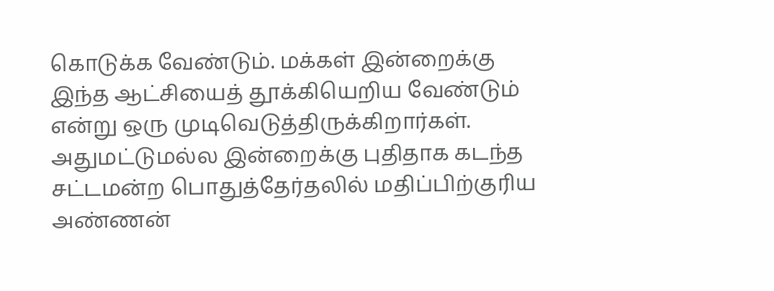கொடுக்க வேண்டும். மக்கள் இன்றைக்கு இந்த ஆட்சியைத் தூக்கியெறிய வேண்டும் என்று ஒரு முடிவெடுத்திருக்கிறார்கள். அதுமட்டுமல்ல இன்றைக்கு புதிதாக கடந்த சட்டமன்ற பொதுத்தேர்தலில் மதிப்பிற்குரிய அண்ணன்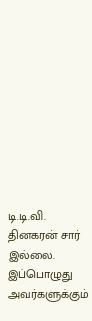டி.டி.வி. தினகரன் சார் இல்லை. இப்பொழுது அவர்களுக்கும்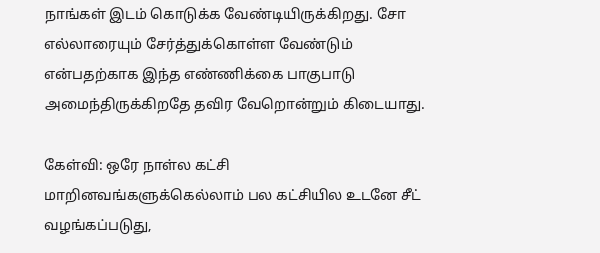நாங்கள் இடம் கொடுக்க வேண்டியிருக்கிறது. சோ எல்லாரையும் சேர்த்துக்கொள்ள வேண்டும் என்பதற்காக இந்த எண்ணிக்கை பாகுபாடு அமைந்திருக்கிறதே தவிர வேறொன்றும் கிடையாது.

கேள்வி: ஒரே நாள்ல கட்சி மாறினவங்களுக்கெல்லாம் பல கட்சியில உடனே சீட் வழங்கப்படுது,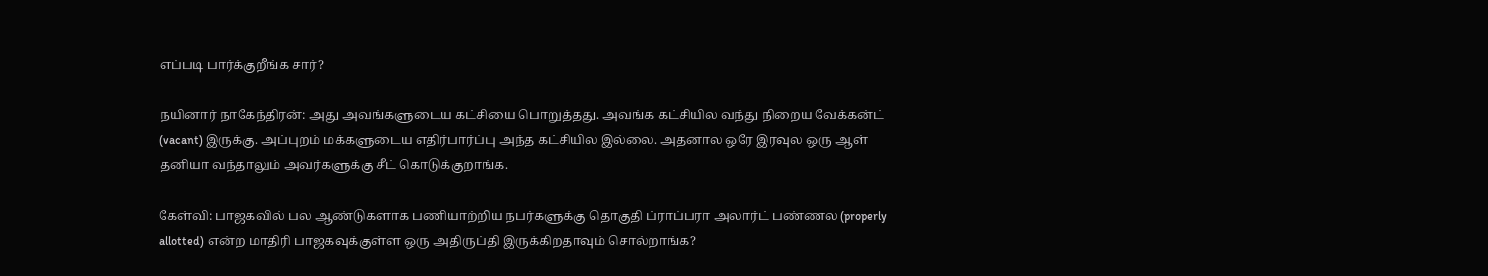எப்படி பார்க்குறீங்க சார்?

நயினார் நாகேந்திரன்: அது அவங்களுடைய கட்சியை பொறுத்தது. அவங்க கட்சியில வந்து நிறைய வேக்கன்ட் (vacant) இருக்கு. அப்புறம் மக்களுடைய எதிர்பார்ப்பு அந்த கட்சியில இல்லை. அதனால ஒரே இரவுல ஒரு ஆள் தனியா வந்தாலும் அவர்களுக்கு சீட் கொடுக்குறாங்க.

கேள்வி: பாஜகவில் பல ஆண்டுகளாக பணியாற்றிய நபர்களுக்கு தொகுதி ப்ராப்பரா அலார்ட் பண்ணல (properly allotted) என்ற மாதிரி பாஜகவுக்குள்ள ஒரு அதிருப்தி இருக்கிறதாவும் சொல்றாங்க?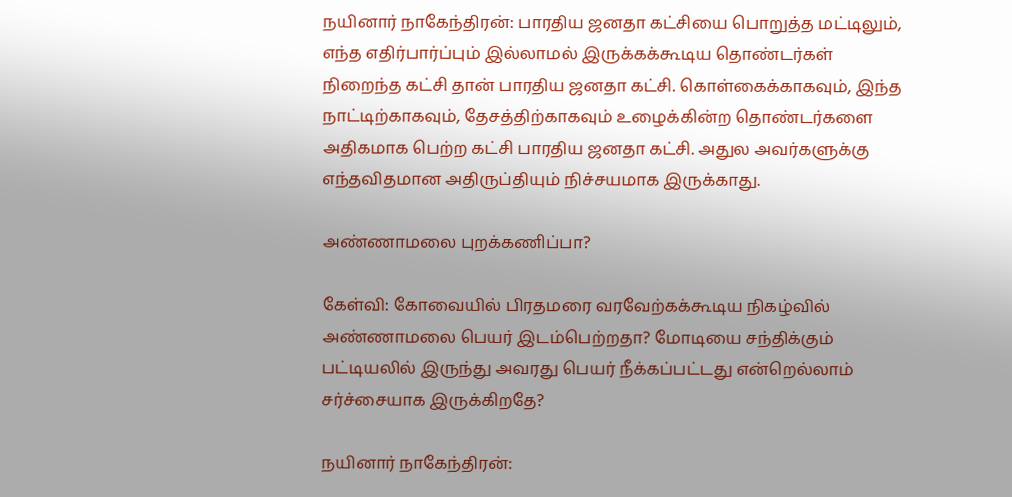நயினார் நாகேந்திரன்: பாரதிய ஜனதா கட்சியை பொறுத்த மட்டிலும், எந்த எதிர்பார்ப்பும் இல்லாமல் இருக்கக்கூடிய தொண்டர்கள் நிறைந்த கட்சி தான் பாரதிய ஜனதா கட்சி. கொள்கைக்காகவும், இந்த நாட்டிற்காகவும், தேசத்திற்காகவும் உழைக்கின்ற தொண்டர்களை அதிகமாக பெற்ற கட்சி பாரதிய ஜனதா கட்சி. அதுல அவர்களுக்கு எந்தவிதமான அதிருப்தியும் நிச்சயமாக இருக்காது.

அண்ணாமலை புறக்கணிப்பா?

கேள்வி: கோவையில் பிரதமரை வரவேற்கக்கூடிய நிகழ்வில் அண்ணாமலை பெயர் இடம்பெற்றதா? மோடியை சந்திக்கும் பட்டியலில் இருந்து அவரது பெயர் நீக்கப்பட்டது என்றெல்லாம் சர்ச்சையாக இருக்கிறதே?

நயினார் நாகேந்திரன்: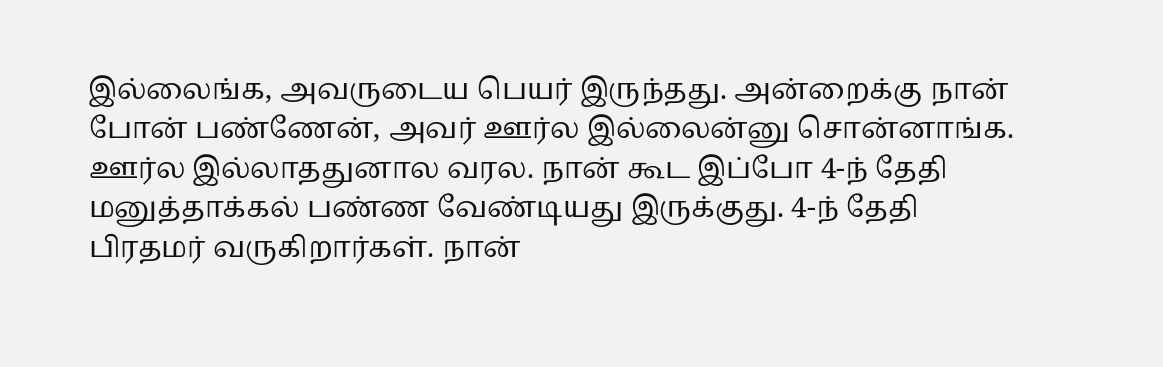இல்லைங்க, அவருடைய பெயர் இருந்தது. அன்றைக்கு நான் போன் பண்ணேன், அவர் ஊர்ல இல்லைன்னு சொன்னாங்க. ஊர்ல இல்லாததுனால வரல. நான் கூட இப்போ 4-ந் தேதி மனுத்தாக்கல் பண்ண வேண்டியது இருக்குது. 4-ந் தேதி பிரதமர் வருகிறார்கள். நான்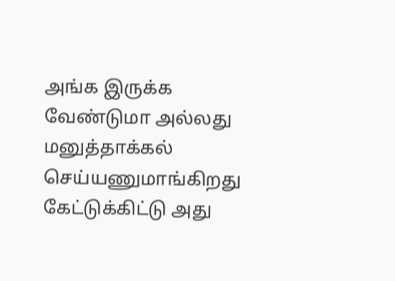அங்க இருக்க வேண்டுமா அல்லது மனுத்தாக்கல் செய்யணுமாங்கிறது கேட்டுக்கிட்டு அது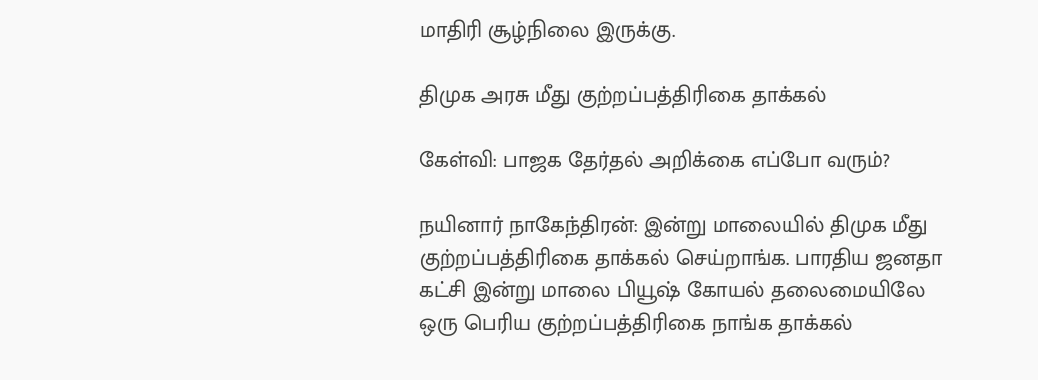மாதிரி சூழ்நிலை இருக்கு.

திமுக அரசு மீது குற்றப்பத்திரிகை தாக்கல்

கேள்வி: பாஜக தேர்தல் அறிக்கை எப்போ வரும்?

நயினார் நாகேந்திரன்: இன்று மாலையில் திமுக மீது குற்றப்பத்திரிகை தாக்கல் செய்றாங்க. பாரதிய ஜனதா கட்சி இன்று மாலை பியூஷ் கோயல் தலைமையிலே ஒரு பெரிய குற்றப்பத்திரிகை நாங்க தாக்கல்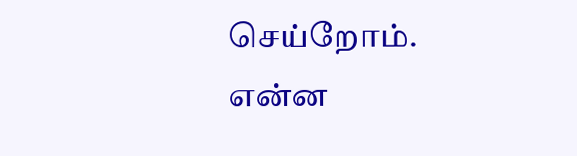செய்றோம். என்ன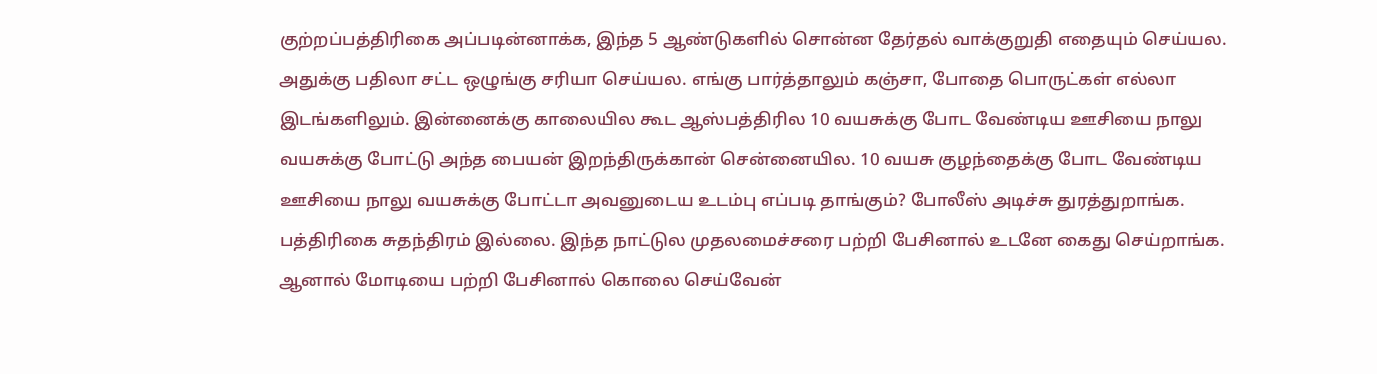குற்றப்பத்திரிகை அப்படின்னாக்க, இந்த 5 ஆண்டுகளில் சொன்ன தேர்தல் வாக்குறுதி எதையும் செய்யல. அதுக்கு பதிலா சட்ட ஒழுங்கு சரியா செய்யல. எங்கு பார்த்தாலும் கஞ்சா, போதை பொருட்கள் எல்லா இடங்களிலும். இன்னைக்கு காலையில கூட ஆஸ்பத்திரில 10 வயசுக்கு போட வேண்டிய ஊசியை நாலு வயசுக்கு போட்டு அந்த பையன் இறந்திருக்கான் சென்னையில. 10 வயசு குழந்தைக்கு போட வேண்டிய ஊசியை நாலு வயசுக்கு போட்டா அவனுடைய உடம்பு எப்படி தாங்கும்? போலீஸ் அடிச்சு துரத்துறாங்க. பத்திரிகை சுதந்திரம் இல்லை. இந்த நாட்டுல முதலமைச்சரை பற்றி பேசினால் உடனே கைது செய்றாங்க. ஆனால் மோடியை பற்றி பேசினால் கொலை செய்வேன்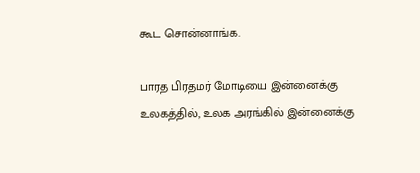கூட சொன்னாங்க.

பாரத பிரதமர் மோடியை இன்னைக்கு உலகத்தில், உலக அரங்கில் இன்னைக்கு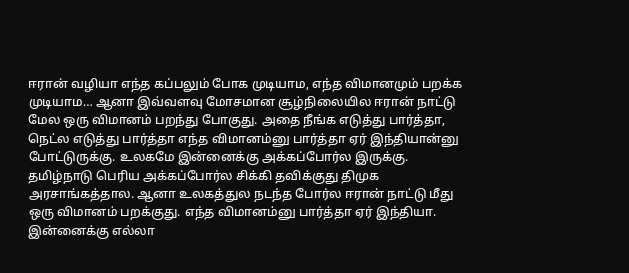ஈரான் வழியா எந்த கப்பலும் போக முடியாம, எந்த விமானமும் பறக்க முடியாம… ஆனா இவ்வளவு மோசமான சூழ்நிலையில ஈரான் நாட்டு மேல ஒரு விமானம் பறந்து போகுது. அதை நீங்க எடுத்து பார்த்தா, நெட்ல எடுத்து பார்த்தா எந்த விமானம்னு பார்த்தா ஏர் இந்தியான்னு போட்டுருக்கு. உலகமே இன்னைக்கு அக்கப்போர்ல இருக்கு. தமிழ்நாடு பெரிய அக்கப்போர்ல சிக்கி தவிக்குது திமுக அரசாங்கத்தால. ஆனா உலகத்துல நடந்த போர்ல ஈரான் நாட்டு மீது ஒரு விமானம் பறக்குது. எந்த விமானம்னு பார்த்தா ஏர் இந்தியா. இன்னைக்கு எல்லா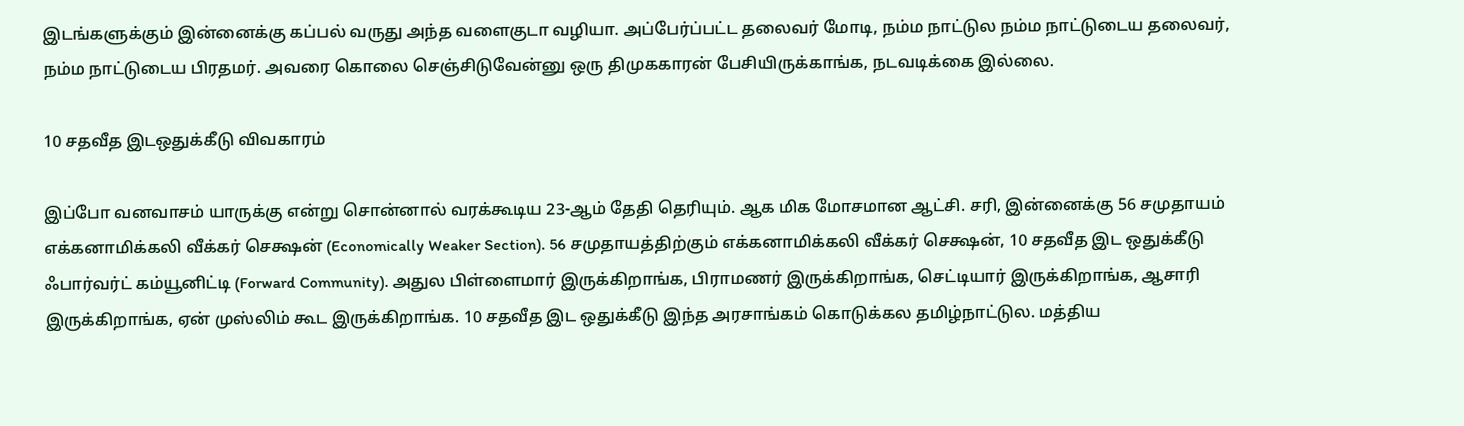இடங்களுக்கும் இன்னைக்கு கப்பல் வருது அந்த வளைகுடா வழியா. அப்பேர்ப்பட்ட தலைவர் மோடி, நம்ம நாட்டுல நம்ம நாட்டுடைய தலைவர், நம்ம நாட்டுடைய பிரதமர். அவரை கொலை செஞ்சிடுவேன்னு ஒரு திமுககாரன் பேசியிருக்காங்க, நடவடிக்கை இல்லை.

10 சதவீத இடஒதுக்கீடு விவகாரம்

இப்போ வனவாசம் யாருக்கு என்று சொன்னால் வரக்கூடிய 23-ஆம் தேதி தெரியும். ஆக மிக மோசமான ஆட்சி. சரி, இன்னைக்கு 56 சமுதாயம் எக்கனாமிக்கலி வீக்கர் செக்ஷன் (Economically Weaker Section). 56 சமுதாயத்திற்கும் எக்கனாமிக்கலி வீக்கர் செக்ஷன், 10 சதவீத இட ஒதுக்கீடு ஃபார்வர்ட் கம்யூனிட்டி (Forward Community). அதுல பிள்ளைமார் இருக்கிறாங்க, பிராமணர் இருக்கிறாங்க, செட்டியார் இருக்கிறாங்க, ஆசாரி இருக்கிறாங்க, ஏன் முஸ்லிம் கூட இருக்கிறாங்க. 10 சதவீத இட ஒதுக்கீடு இந்த அரசாங்கம் கொடுக்கல தமிழ்நாட்டுல. மத்திய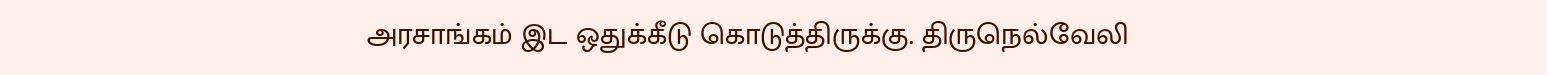அரசாங்கம் இட ஒதுக்கீடு கொடுத்திருக்கு. திருநெல்வேலி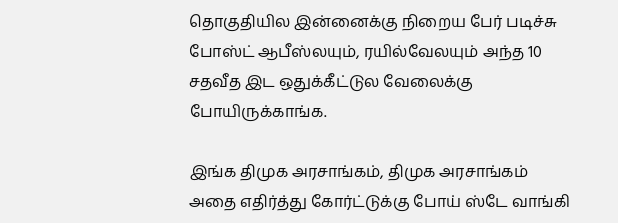தொகுதியில இன்னைக்கு நிறைய பேர் படிச்சு போஸ்ட் ஆபீஸ்லயும், ரயில்வேலயும் அந்த 10 சதவீத இட ஒதுக்கீட்டுல வேலைக்கு போயிருக்காங்க.

இங்க திமுக அரசாங்கம், திமுக அரசாங்கம் அதை எதிர்த்து கோர்ட்டுக்கு போய் ஸ்டே வாங்கி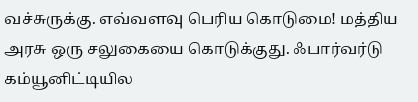வச்சுருக்கு. எவ்வளவு பெரிய கொடுமை! மத்திய அரசு ஒரு சலுகையை கொடுக்குது. ஃபார்வர்டு கம்யூனிட்டியில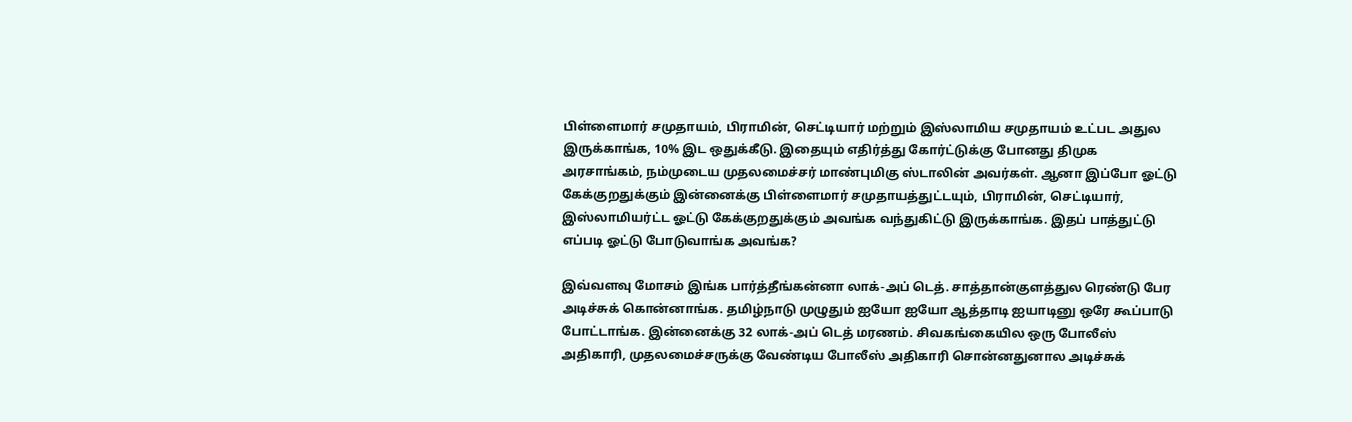பிள்ளைமார் சமுதாயம், பிராமின், செட்டியார் மற்றும் இஸ்லாமிய சமுதாயம் உட்பட அதுல இருக்காங்க, 10% இட ஒதுக்கீடு. இதையும் எதிர்த்து கோர்ட்டுக்கு போனது திமுக அரசாங்கம், நம்முடைய முதலமைச்சர் மாண்புமிகு ஸ்டாலின் அவர்கள். ஆனா இப்போ ஓட்டு கேக்குறதுக்கும் இன்னைக்கு பிள்ளைமார் சமுதாயத்துட்டயும், பிராமின், செட்டியார், இஸ்லாமியர்ட்ட ஓட்டு கேக்குறதுக்கும் அவங்க வந்துகிட்டு இருக்காங்க. இதப் பாத்துட்டு எப்படி ஓட்டு போடுவாங்க அவங்க?

இவ்வளவு மோசம் இங்க பார்த்தீங்கன்னா லாக்-அப் டெத். சாத்தான்குளத்துல ரெண்டு பேர அடிச்சுக் கொன்னாங்க. தமிழ்நாடு முழுதும் ஐயோ ஐயோ ஆத்தாடி ஐயாடினு ஒரே கூப்பாடு போட்டாங்க. இன்னைக்கு 32 லாக்-அப் டெத் மரணம். சிவகங்கையில ஒரு போலீஸ் அதிகாரி, முதலமைச்சருக்கு வேண்டிய போலீஸ் அதிகாரி சொன்னதுனால அடிச்சுக்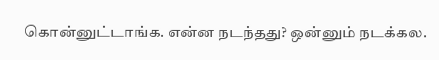கொன்னுட்டாங்க. என்ன நடந்தது? ஒன்னும் நடக்கல.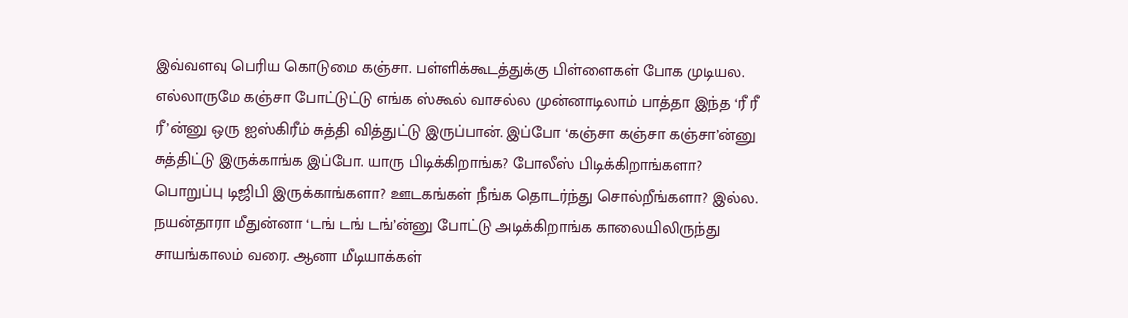இவ்வளவு பெரிய கொடுமை கஞ்சா. பள்ளிக்கூடத்துக்கு பிள்ளைகள் போக முடியல. எல்லாருமே கஞ்சா போட்டுட்டு எங்க ஸ்கூல் வாசல்ல முன்னாடிலாம் பாத்தா இந்த ‘ரீ ரீ ரீ’ன்னு ஒரு ஐஸ்கிரீம் சுத்தி வித்துட்டு இருப்பான். இப்போ ‘கஞ்சா கஞ்சா கஞ்சா’ன்னு சுத்திட்டு இருக்காங்க இப்போ. யாரு பிடிக்கிறாங்க? போலீஸ் பிடிக்கிறாங்களா? பொறுப்பு டிஜிபி இருக்காங்களா? ஊடகங்கள் நீங்க தொடர்ந்து சொல்றீங்களா? இல்ல. நயன்தாரா மீதுன்னா ‘டங் டங் டங்’ன்னு போட்டு அடிக்கிறாங்க காலையிலிருந்து சாயங்காலம் வரை. ஆனா மீடியாக்கள்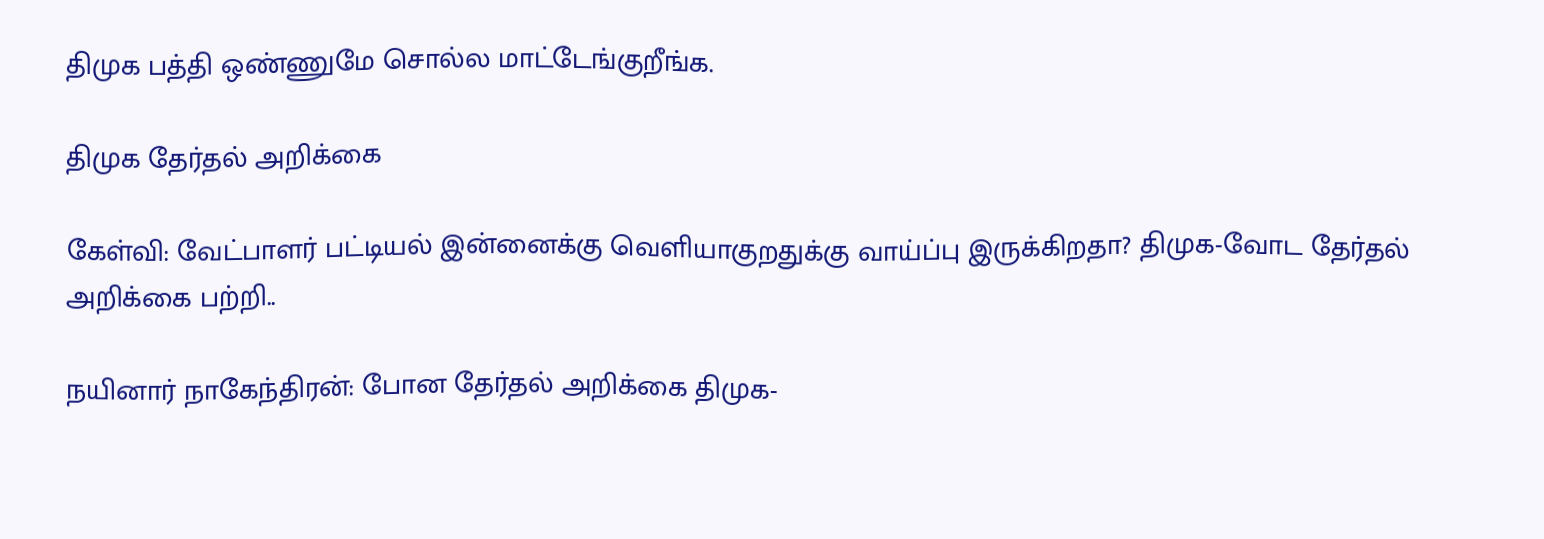திமுக பத்தி ஒண்ணுமே சொல்ல மாட்டேங்குறீங்க.

திமுக தேர்தல் அறிக்கை

கேள்வி: வேட்பாளர் பட்டியல் இன்னைக்கு வெளியாகுறதுக்கு வாய்ப்பு இருக்கிறதா? திமுக-வோட தேர்தல் அறிக்கை பற்றி..

நயினார் நாகேந்திரன்: போன தேர்தல் அறிக்கை திமுக-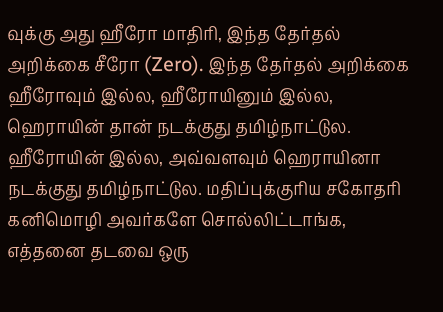வுக்கு அது ஹீரோ மாதிரி, இந்த தேர்தல் அறிக்கை சீரோ (Zero). இந்த தேர்தல் அறிக்கை ஹீரோவும் இல்ல, ஹீரோயினும் இல்ல, ஹெராயின் தான் நடக்குது தமிழ்நாட்டுல. ஹீரோயின் இல்ல, அவ்வளவும் ஹெராயினா நடக்குது தமிழ்நாட்டுல. மதிப்புக்குரிய சகோதரி கனிமொழி அவர்களே சொல்லிட்டாங்க, எத்தனை தடவை ஒரு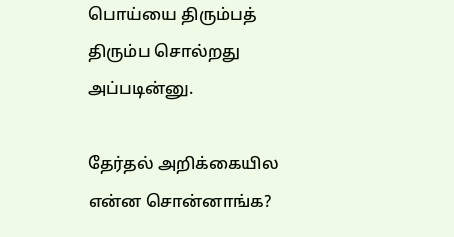பொய்யை திரும்பத் திரும்ப சொல்றது அப்படின்னு.

தேர்தல் அறிக்கையில என்ன சொன்னாங்க?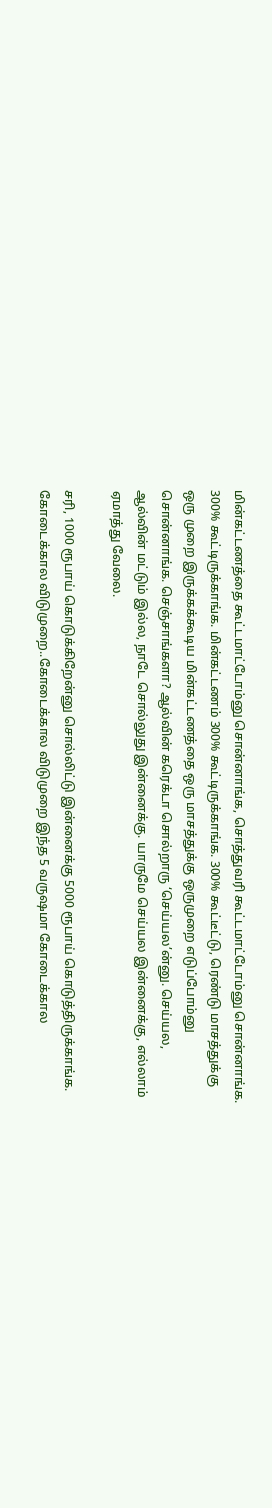மின்கட்டணத்தை கூட்டமாட்டோம்னு சொன்னாங்க, சொத்துவரி கூட்டமாட்டோம்னு சொன்னாங்க. 300% கூட்டிருக்காங்க. மின்கட்டணம் 300% கூட்டிருக்காங்க. 300% கூட்டீட்டு, ரெண்டு மாசத்துக்கு ஒரு முறை இருக்கக்கூடிய மின்கட்டணத்தை ஒரு மாசத்துக்கு ஒருமுறை எடுப்போம்னு சொன்னாங்க. செஞ்சாங்களா? ஆல்வின் கரெக்டா சொல்றாரு ‘செய்யல’ன்னு. செய்யல, ஆல்வின் மட்டும் இல்ல, நாடே சொல்லுது இன்னைக்கு. யாருமே செய்யல இன்னைக்கு, எல்லாம் ஏமாத்து வேலை.

சரி, 1000 ரூபாய் கொடுக்கிறேன்னு சொல்லிட்டு இன்னைக்கு 5000 ரூபாய் கொடுத்திருக்காங்க. கோடைக்கால விடுமுறை..கோடைக்கால விடுமுறை இந்த 5 வருஷமா கோடைக்கால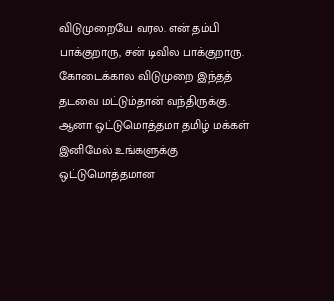விடுமுறையே வரல. என் தம்பி பாக்குறாரு, சன் டிவில பாக்குறாரு. கோடைக்கால விடுமுறை இந்தத் தடவை மட்டும்தான் வந்திருக்கு. ஆனா ஒட்டுமொத்தமா தமிழ் மக்கள் இனிமேல் உங்களுக்கு ஒட்டுமொத்தமான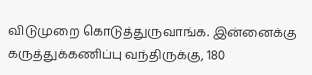விடுமுறை கொடுத்துருவாங்க. இன்னைக்கு கருத்துக்கணிப்பு வந்திருக்கு, 180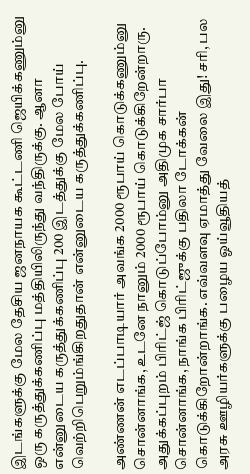இடங்களுக்கு மேல தேசிய ஜனநாயக கூட்டணி ஜெயிக்கணும்னு ஒரு கருத்துக்கணிப்பு மத்தியிலிருந்து வந்திருக்கு. ஆனா என்னுடைய கருத்துக்கணிப்பு 200 இடத்துக்கு மேல போய் வெற்றிபெறும்ங்கிறதுதான் என்னுடைய கருத்துக்கணிப்பு.

அண்ணன் எடப்பாடியார் அவங்க 2000 ரூபாய் கொடுக்கணும்னு சொன்னாங்க, உடனே நானும் 2000 ரூபாய் கொடுக்கிறேன்றாரு. அதுக்கப்புறம் பிரிட்ஜ் கொடுப்போம்னு அதிமுக சார்பா சொன்னாங்க, நாங்க பிரிட்ஜுக்கு பதிலா டோக்கன் கொடுக்கிறோன்றாங்க. எவ்வளவு ஏமாத்து வேலை இது! சரி, பல அரசு ஊழியர்களுக்கு பழைய ஓய்வூதியத்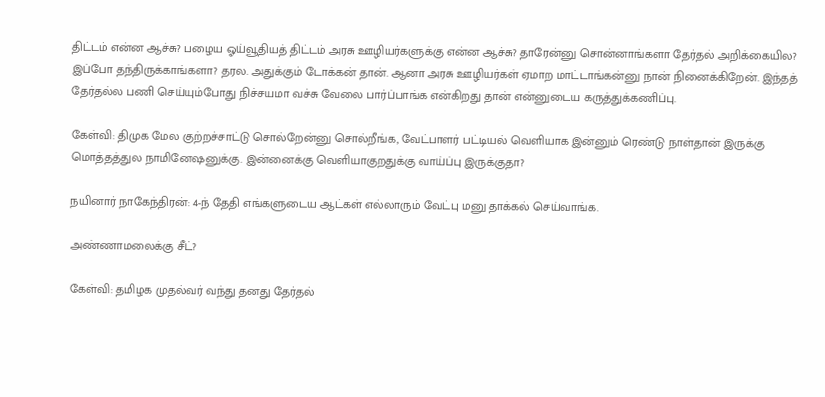திட்டம் என்ன ஆச்சு? பழைய ஓய்வூதியத் திட்டம் அரசு ஊழியர்களுக்கு என்ன ஆச்சு? தாரேன்னு சொன்னாங்களா தேர்தல் அறிக்கையில? இப்போ தந்திருக்காங்களா? தரல. அதுக்கும் டோக்கன் தான். ஆனா அரசு ஊழியர்கள் ஏமாற மாட்டாங்கன்னு நான் நினைக்கிறேன். இந்தத் தேர்தல்ல பணி செய்யும்போது நிச்சயமா வச்சு வேலை பார்ப்பாங்க என்கிறது தான் என்னுடைய கருத்துக்கணிப்பு.

கேள்வி: திமுக மேல குற்றச்சாட்டு சொல்றேன்னு சொல்றீங்க, வேட்பாளர் பட்டியல் வெளியாக இன்னும் ரெண்டு நாள்தான் இருக்கு மொத்தத்துல நாமினேஷனுக்கு. இன்னைக்கு வெளியாகுறதுக்கு வாய்ப்பு இருக்குதா?

நயினார் நாகேந்திரன்: 4-ந் தேதி எங்களுடைய ஆட்கள் எல்லாரும் வேட்பு மனு தாக்கல் செய்வாங்க.

அண்ணாமலைக்கு சீட்?

கேள்வி: தமிழக முதல்வர் வந்து தனது தேர்தல்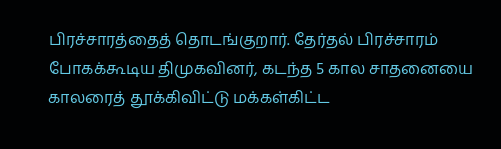பிரச்சாரத்தைத் தொடங்குறார். தேர்தல் பிரச்சாரம் போகக்கூடிய திமுகவினர், கடந்த 5 கால சாதனையை காலரைத் தூக்கிவிட்டு மக்கள்கிட்ட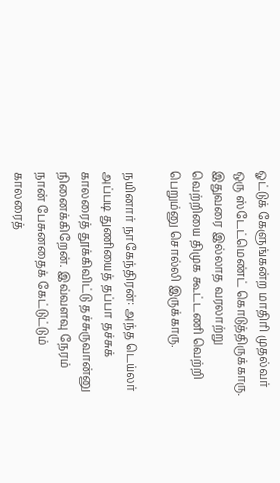ஓட்டுக் கேளுங்கன்ற மாதிரி முதல்வர் ஒரு ஸ்டேட்மெண்ட் கொடுத்திருக்காரு. இதுவரை இல்லாத வரலாற்று வெற்றியை திமுக கூட்டணி வெற்றி பெறும்னு சொல்லி இருக்காரு.

நயினார் நாகேந்திரன்: அந்த டெய்லர் அப்படி துணியைத் தப்பா தச்சுக் காலரைத் தூக்கிவிட்டு தச்சுருவான்னு நினைக்கிறேன். இவ்வளவு நேரம் நான் பேசுனதைக் கேட்டுட்டும் காலரைத்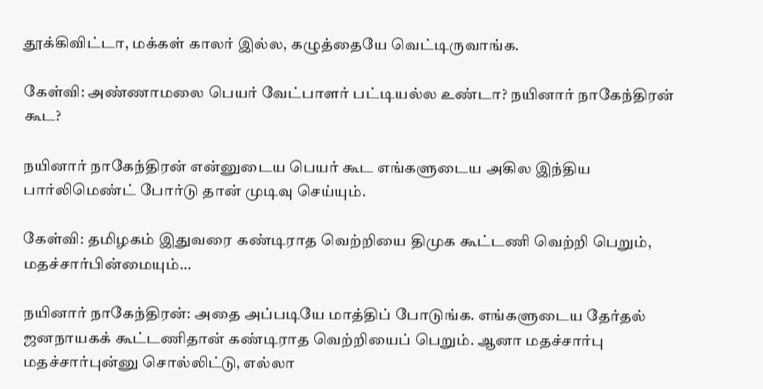தூக்கிவிட்டா, மக்கள் காலர் இல்ல, கழுத்தையே வெட்டிருவாங்க.

கேள்வி: அண்ணாமலை பெயர் வேட்பாளர் பட்டியல்ல உண்டா? நயினார் நாகேந்திரன் கூட?

நயினார் நாகேந்திரன் என்னுடைய பெயர் கூட எங்களுடைய அகில இந்திய பார்லிமெண்ட் போர்டு தான் முடிவு செய்யும்.

கேள்வி: தமிழகம் இதுவரை கண்டிராத வெற்றியை திமுக கூட்டணி வெற்றி பெறும், மதச்சார்பின்மையும்…

நயினார் நாகேந்திரன்: அதை அப்படியே மாத்திப் போடுங்க. எங்களுடைய தேர்தல் ஜனநாயகக் கூட்டணிதான் கண்டிராத வெற்றியைப் பெறும். ஆனா மதச்சார்பு மதச்சார்புன்னு சொல்லிட்டு, எல்லா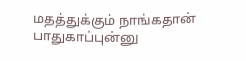மதத்துக்கும் நாங்கதான் பாதுகாப்புன்னு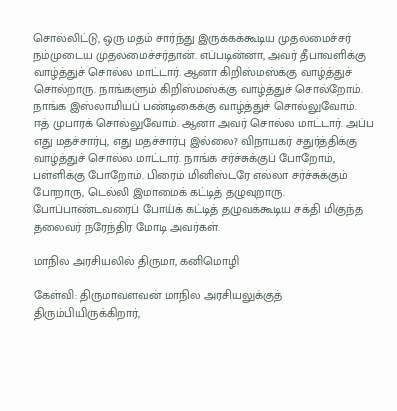சொல்லிட்டு, ஒரு மதம் சார்ந்து இருக்கக்கூடிய முதலமைச்சர் நம்முடைய முதலமைச்சர்தான். எப்படின்னா, அவர் தீபாவளிக்கு வாழ்த்துச் சொல்ல மாட்டார். ஆனா கிறிஸ்மஸ்க்கு வாழ்த்துச் சொல்றாரு. நாங்களும் கிறிஸ்மஸ்க்கு வாழ்த்துச் சொல்றோம். நாங்க இஸ்லாமியப் பண்டிகைக்கு வாழ்த்துச் சொல்லுவோம். ஈத் முபாரக் சொல்லுவோம். ஆனா அவர் சொல்ல மாட்டார். அப்ப எது மதச்சார்பு, எது மதச்சார்பு இல்லை? விநாயகர் சதுர்த்திக்கு வாழ்த்துச் சொல்ல மாட்டார். நாங்க சர்ச்சுக்குப் போறோம், பள்ளிக்கு போறோம். பிரைம் மினிஸ்டரே எல்லா சர்ச்சுக்கும் போறாரு, டெல்லி இமாமைக் கட்டித் தழுவுறாரு. போப்பாண்டவரைப் போய்க் கட்டித் தழுவக்கூடிய சக்தி மிகுந்த தலைவர் நரேந்திர மோடி அவர்கள்.

மாநில அரசியலில் திருமா, கனிமொழி

கேள்வி: திருமாவளவன் மாநில அரசியலுக்குத் திரும்பியிருக்கிறார்,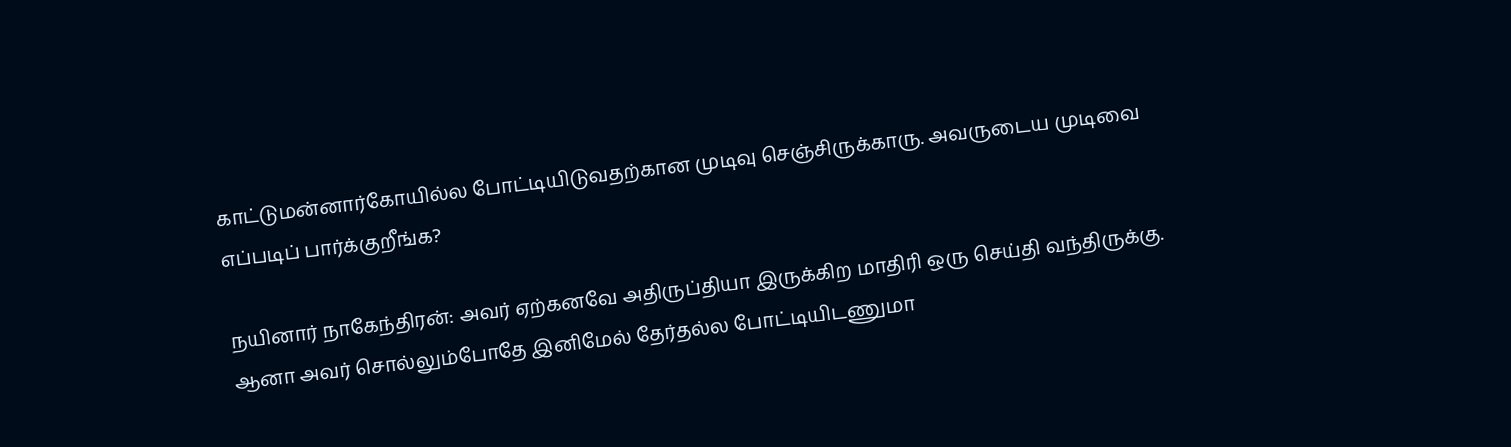காட்டுமன்னார்கோயில்ல போட்டியிடுவதற்கான முடிவு செஞ்சிருக்காரு. அவருடைய முடிவை எப்படிப் பார்க்குறீங்க?

நயினார் நாகேந்திரன்: அவர் ஏற்கனவே அதிருப்தியா இருக்கிற மாதிரி ஒரு செய்தி வந்திருக்கு. ஆனா அவர் சொல்லும்போதே இனிமேல் தேர்தல்ல போட்டியிடணுமா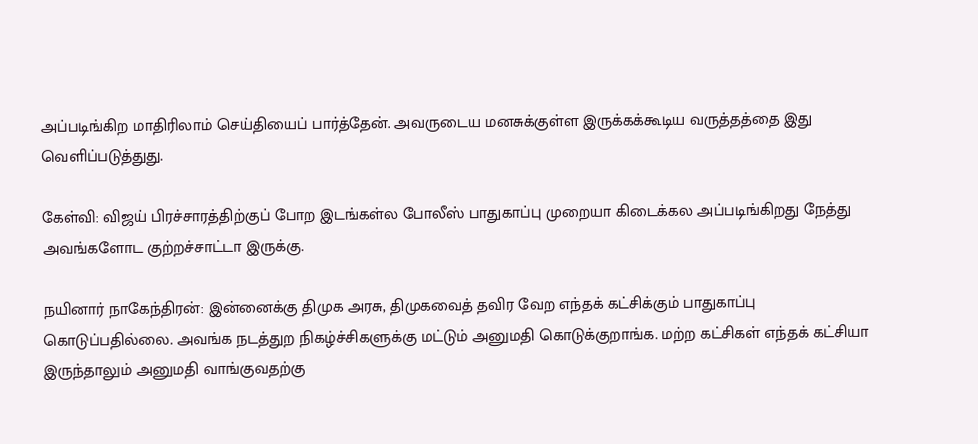அப்படிங்கிற மாதிரிலாம் செய்தியைப் பார்த்தேன். அவருடைய மனசுக்குள்ள இருக்கக்கூடிய வருத்தத்தை இது வெளிப்படுத்துது.

கேள்வி: விஜய் பிரச்சாரத்திற்குப் போற இடங்கள்ல போலீஸ் பாதுகாப்பு முறையா கிடைக்கல அப்படிங்கிறது நேத்து அவங்களோட குற்றச்சாட்டா இருக்கு.

நயினார் நாகேந்திரன்: இன்னைக்கு திமுக அரசு, திமுகவைத் தவிர வேற எந்தக் கட்சிக்கும் பாதுகாப்பு கொடுப்பதில்லை. அவங்க நடத்துற நிகழ்ச்சிகளுக்கு மட்டும் அனுமதி கொடுக்குறாங்க. மற்ற கட்சிகள் எந்தக் கட்சியா இருந்தாலும் அனுமதி வாங்குவதற்கு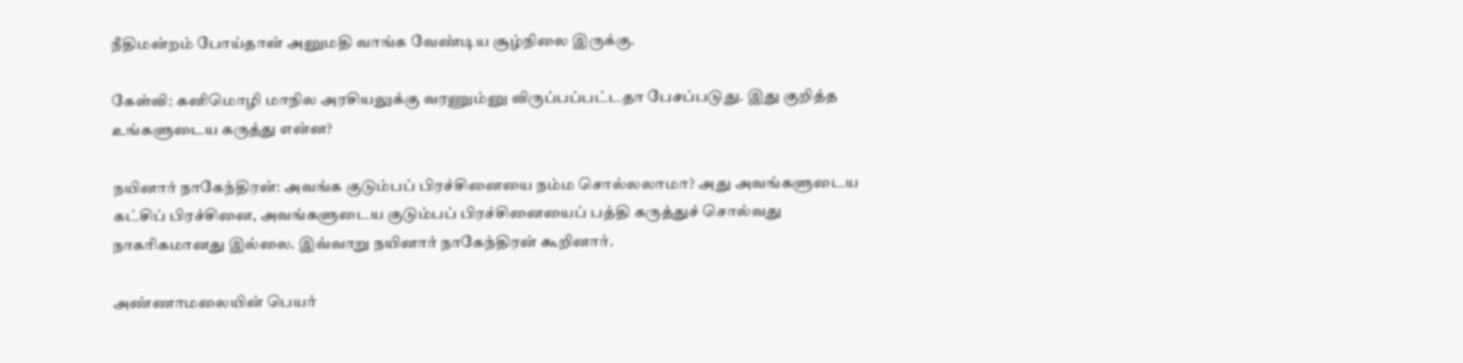நீதிமன்றம் போய்தான் அனுமதி வாங்க வேண்டிய சூழ்நிலை இருக்கு.

கேள்வி: கனிமொழி மாநில அரசியலுக்கு வரணும்னு விருப்பப்பட்டதா பேசப்படுது. இது குறித்த உங்களுடைய கருத்து என்ன?

நயினார் நாகேந்திரன்: அவங்க குடும்பப் பிரச்சினையை நம்ம சொல்லலாமா? அது அவங்களுடைய கட்சிப் பிரச்சினை, அவங்களுடைய குடும்பப் பிரச்சினையைப் பத்தி கருத்துச் சொல்வது நாகரிகமானது இல்லை. இவ்வாறு நயினார் நாகேந்திரன் கூறினார்.

அண்ணாமலையின் பெயர்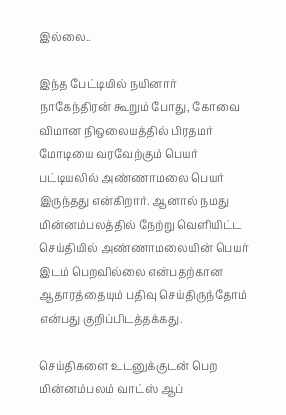இல்லை..

இந்த பேட்டியில் நயினார் நாகேந்திரன் கூறும் போது, கோவை விமான நிஒலையத்தில் பிரதமர் மோடியை வரவேற்கும் பெயர் பட்டியலில் அண்ணாமலை பெயர் இருந்தது என்கிறார். ஆனால் நமது மின்னம்பலத்தில் நேற்று வெளியிட்ட செய்தியில் அண்ணாமலையின் பெயர் இடம் பெறவில்லை என்பதற்கான ஆதாரத்தையும் பதிவு செய்திருந்தோம் என்பது குறிப்பிடத்தக்கது.

செய்திகளை உடனுக்குடன் பெற மின்னம்பலம் வாட்ஸ் ஆப்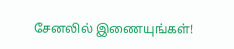சேனலில் இணையுங்கள்!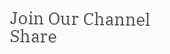Join Our Channel
Share